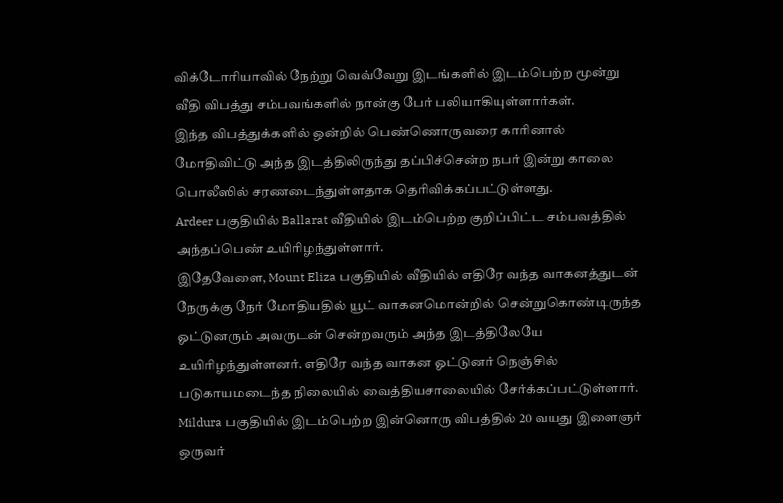விக்டோரியாவில் நேற்று வெவ்வேறு இடங்களில் இடம்பெற்ற மூன்று வீதி விபத்து சம்பவங்களில் நான்கு பேர் பலியாகியுள்ளார்கள்.
இந்த விபத்துக்களில் ஒன்றில் பெண்ணொருவரை காரினால் மோதிவிட்டு அந்த இடத்திலிருந்து தப்பிச்சென்ற நபர் இன்று காலை பொலீஸில் சரணடைந்துள்ளதாக தெரிவிக்கப்பட்டுள்ளது.
Ardeer பகுதியில் Ballarat வீதியில் இடம்பெற்ற குறிப்பிட்ட சம்பவத்தில் அந்தப்பெண் உயிரிழந்துள்ளார்.
இதேவேளை, Mount Eliza பகுதியில் வீதியில் எதிரே வந்த வாகனத்துடன் நேருக்கு நேர் மோதியதில் யூட் வாகனமொன்றில் சென்றுகொண்டிருந்த ஓட்டுனரும் அவருடன் சென்றவரும் அந்த இடத்திலேயே உயிரிழந்துள்ளனர். எதிரே வந்த வாகன ஓட்டுனர் நெஞ்சில் படுகாயமடைந்த நிலையில் வைத்தியசாலையில் சேர்க்கப்பட்டுள்ளார்.
Mildura பகுதியில் இடம்பெற்ற இன்னொரு விபத்தில் 20 வயது இளைஞர் ஒருவர்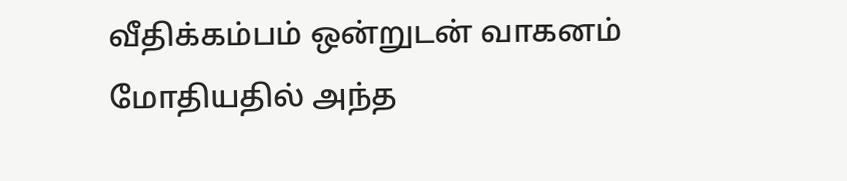வீதிக்கம்பம் ஒன்றுடன் வாகனம் மோதியதில் அந்த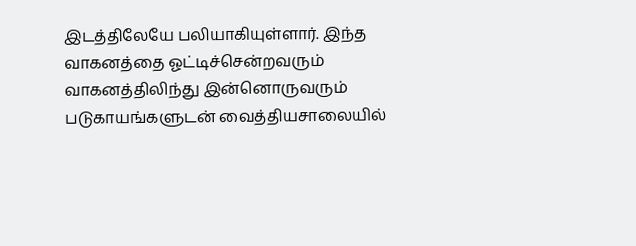இடத்திலேயே பலியாகியுள்ளார். இந்த வாகனத்தை ஓட்டிச்சென்றவரும் வாகனத்திலிந்து இன்னொருவரும் படுகாயங்களுடன் வைத்தியசாலையில்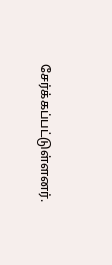சேர்க்கப்பட்டுள்ளனர்.